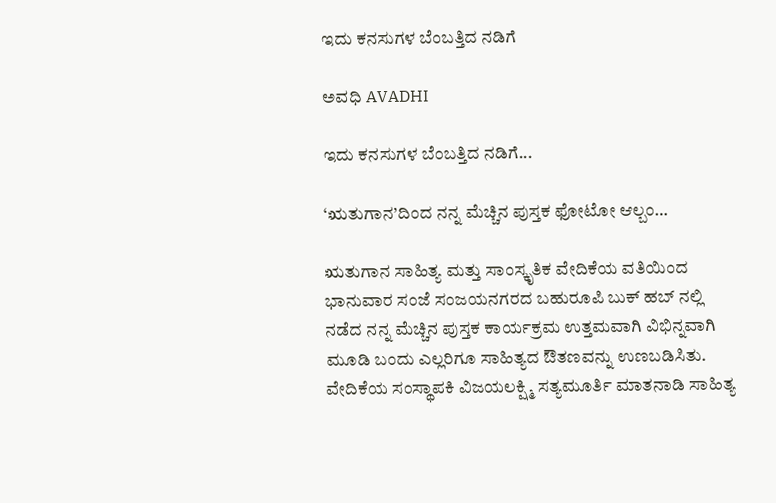ಇದು ಕನಸುಗಳ ಬೆಂಬತ್ತಿದ ನಡಿಗೆ‍

ಅವಧಿ AVADHI

ಇದು ಕನಸುಗಳ ಬೆಂಬತ್ತಿದ ನಡಿಗೆ...

‘ಋತುಗಾನ’ದಿಂದ ನನ್ನ ಮೆಚ್ಚಿನ ಪುಸ್ತಕ ಫೋಟೋ ಆಲ್ಬಂ…

ಋತುಗಾನ ಸಾಹಿತ್ಯ ಮತ್ತು ಸಾಂಸ್ಕೃತಿಕ ವೇದಿಕೆಯ ವತಿಯಿಂದ ಭಾನುವಾರ ಸಂಜೆ ಸಂಜಯನಗರದ ಬಹುರೂಪಿ ಬುಕ್ ಹಬ್ ನಲ್ಲಿ ನಡೆದ ನನ್ನ ಮೆಚ್ಚಿನ ಪುಸ್ತಕ ಕಾರ್ಯಕ್ರಮ ಉತ್ತಮವಾಗಿ ವಿಭಿನ್ನವಾಗಿ ಮೂಡಿ ಬಂದು ಎಲ್ಲರಿಗೂ ಸಾಹಿತ್ಯದ ಔತಣವನ್ನು ಉಣಬಡಿಸಿತು. ವೇದಿಕೆಯ ಸಂಸ್ಥಾಪಕಿ ವಿಜಯಲಕ್ಷ್ಮಿ ಸತ್ಯಮೂರ್ತಿ ಮಾತನಾಡಿ ಸಾಹಿತ್ಯ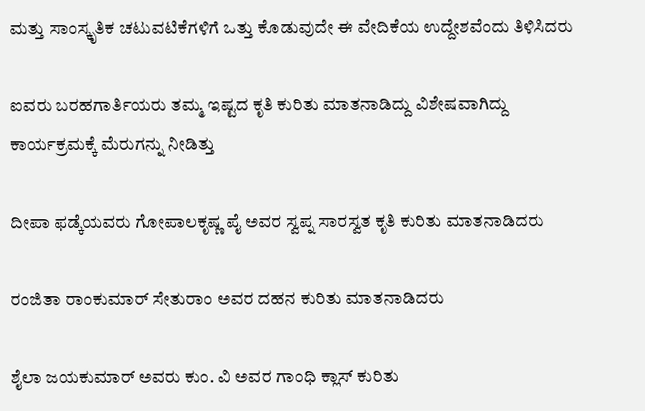ಮತ್ತು ಸಾಂಸ್ಕೃತಿಕ ಚಟುವಟಿಕೆಗಳಿಗೆ ಒತ್ತು ಕೊಡುವುದೇ ಈ ವೇದಿಕೆಯ ‌ಉದ್ದೇಶವೆಂದು ತಿಳಿಸಿದರು

ಐವರು ಬರಹಗಾರ್ತಿಯರು ತಮ್ಮ ಇಷ್ಟದ ಕೃತಿ ಕುರಿತು ಮಾತನಾಡಿದ್ದು ವಿಶೇಷವಾಗಿದ್ದು ಕಾರ್ಯಕ್ರಮಕ್ಕೆ ಮೆರುಗನ್ನು ನೀಡಿತ್ತು

ದೀಪಾ ಫಡ್ಕೆಯವರು ಗೋಪಾಲಕೃಷ್ಣ ಪೈ ಅವರ ಸ್ವಪ್ನ ಸಾರಸ್ವತ ಕೃತಿ ಕುರಿತು ಮಾತನಾಡಿದರು

ರಂಜಿತಾ ರಾಂಕುಮಾರ್ ಸೇತುರಾಂ ಅವರ ದಹನ ಕುರಿತು ಮಾತನಾಡಿದರು

ಶೈಲಾ ಜಯಕುಮಾರ್ ಅವರು ಕುಂ. ವಿ ಅವರ ಗಾಂಧಿ ಕ್ಲಾಸ್ ಕುರಿತು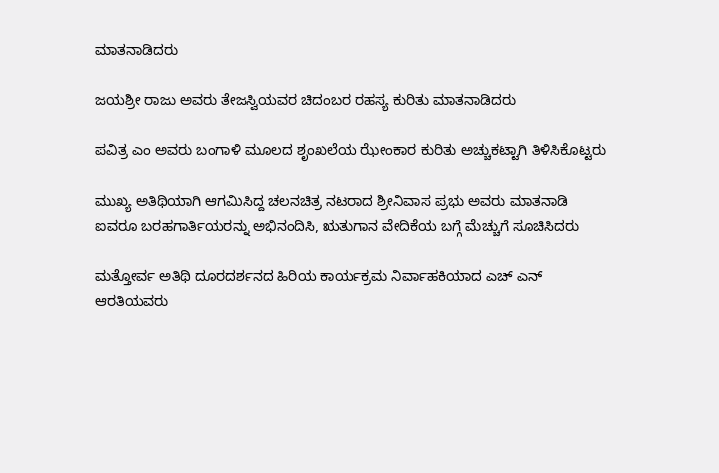ಮಾತನಾಡಿದರು

ಜಯಶ್ರೀ ರಾಜು ಅವರು ತೇಜಸ್ವಿಯವರ ಚಿದಂಬರ ರಹಸ್ಯ ಕುರಿತು ಮಾತನಾಡಿದರು

ಪವಿತ್ರ ಎಂ ಅವರು ಬಂಗಾಳಿ ಮೂಲದ ಶೃಂಖಲೆಯ ಝೇಂಕಾರ ಕುರಿತು ಅಚ್ಚುಕಟ್ಟಾಗಿ ತಿಳಿಸಿಕೊಟ್ಟರು

ಮುಖ್ಯ ಅತಿಥಿಯಾಗಿ ಆಗಮಿಸಿದ್ದ ಚಲನಚಿತ್ರ ನಟರಾದ ಶ್ರೀನಿವಾಸ ಪ್ರಭು ಅವರು ಮಾತನಾಡಿ ಐವರೂ ಬರಹಗಾರ್ತಿಯರನ್ನು ಅಭಿನಂದಿಸಿ, ಋತುಗಾನ ವೇದಿಕೆಯ ಬಗ್ಗೆ ಮೆಚ್ಚುಗೆ ಸೂಚಿಸಿದರು

ಮತ್ತೋರ್ವ ಅತಿಥಿ ದೂರದರ್ಶನದ ಹಿರಿಯ ಕಾರ್ಯಕ್ರಮ ನಿರ್ವಾಹಕಿಯಾದ ಎಚ್ ಎನ್ ಆರತಿಯವರು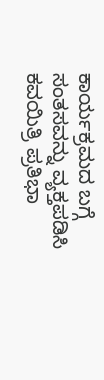ಕಾರ್ಯಕ್ರಮದ ಬಗ್ಗೆ ಸಂತಸವನ್ನು ವ್ಯಕ್ತಪಡಿಸಿ ಕವಯಿತ್ರಿ ಪ್ರತಿಭಾ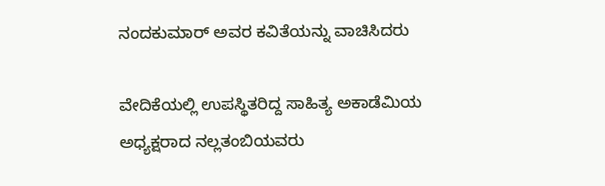ನಂದಕುಮಾರ್ ಅವರ ಕವಿತೆಯನ್ನು ವಾಚಿಸಿದರು

ವೇದಿಕೆಯಲ್ಲಿ ಉಪಸ್ಥಿತರಿದ್ದ ಸಾಹಿತ್ಯ ಅಕಾಡೆಮಿಯ ಅಧ್ಯಕ್ಷರಾದ ನಲ್ಲತಂಬಿಯವರು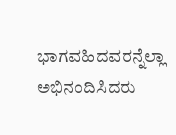ಭಾಗವಹಿದವರನ್ನೆಲ್ಲಾ ಅಭಿನಂದಿಸಿದರು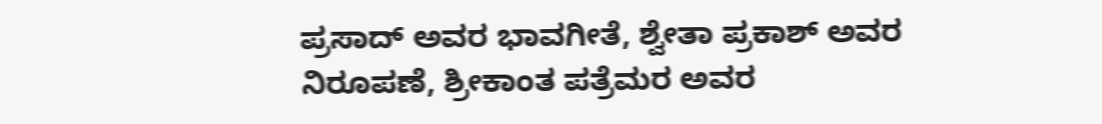ಪ್ರಸಾದ್ ಅವರ ಭಾವಗೀತೆ, ಶ್ವೇತಾ ಪ್ರಕಾಶ್ ಅವರ ನಿರೂಪಣೆ, ಶ್ರೀಕಾಂತ ಪತ್ರೆಮರ ಅವರ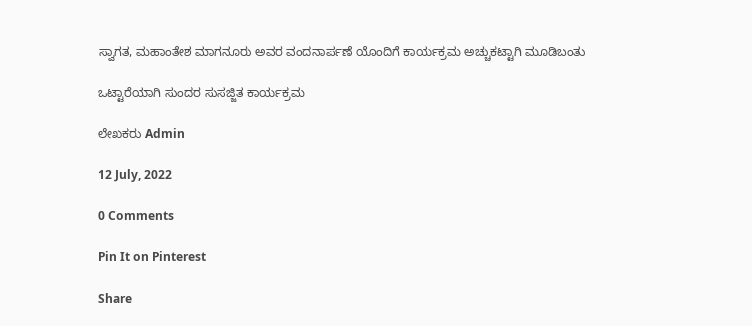ಸ್ವಾಗತ, ಮಹಾಂತೇಶ ಮಾಗನೂರು ಅವರ ವಂದನಾರ್ಪಣೆ ಯೊಂದಿಗೆ ಕಾರ್ಯಕ್ರಮ ಅಚ್ಚುಕಟ್ಟಾಗಿ ಮೂಡಿಬಂತು

ಒಟ್ಟಾರೆಯಾಗಿ ಸುಂದರ ಸುಸಜ್ಜಿತ ಕಾರ್ಯಕ್ರಮ

ಲೇಖಕರು Admin

12 July, 2022

0 Comments

Pin It on Pinterest

Share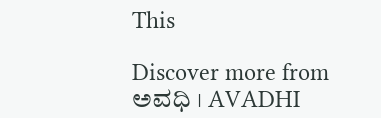This

Discover more from ಅವಧಿ । AVADHI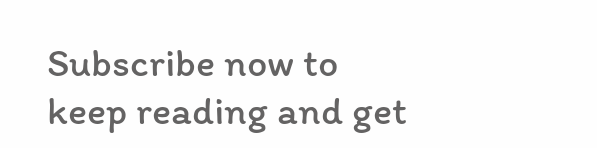Subscribe now to keep reading and get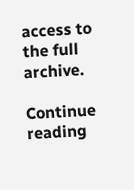access to the full archive.

Continue reading